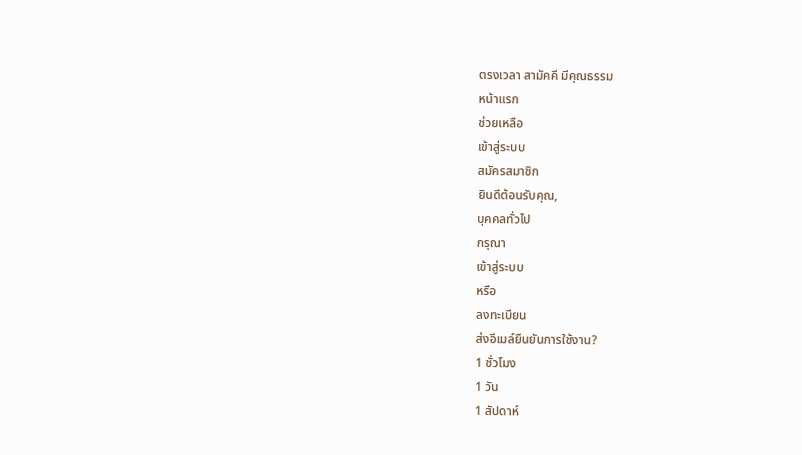ตรงเวลา สามัคคี มีคุณธรรม
หน้าแรก
ช่วยเหลือ
เข้าสู่ระบบ
สมัครสมาชิก
ยินดีต้อนรับคุณ,
บุคคลทั่วไป
กรุณา
เข้าสู่ระบบ
หรือ
ลงทะเบียน
ส่งอีเมล์ยืนยันการใช้งาน?
1 ชั่วโมง
1 วัน
1 สัปดาห์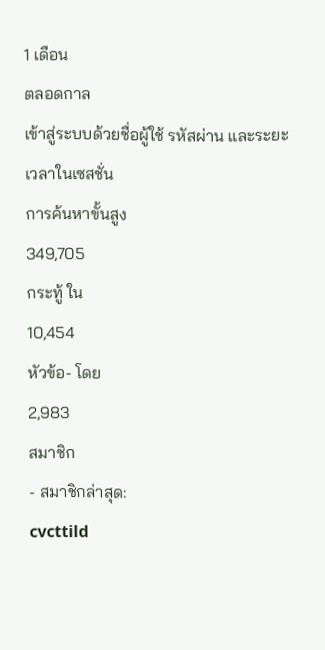1 เดือน
ตลอดกาล
เข้าสู่ระบบด้วยชื่อผู้ใช้ รหัสผ่าน และระยะเวลาในเซสชั่น
การค้นหาขั้นสูง
349,705
กระทู้ ใน
10,454
หัวข้อ- โดย
2,983
สมาชิก
- สมาชิกล่าสุด:
cvcttild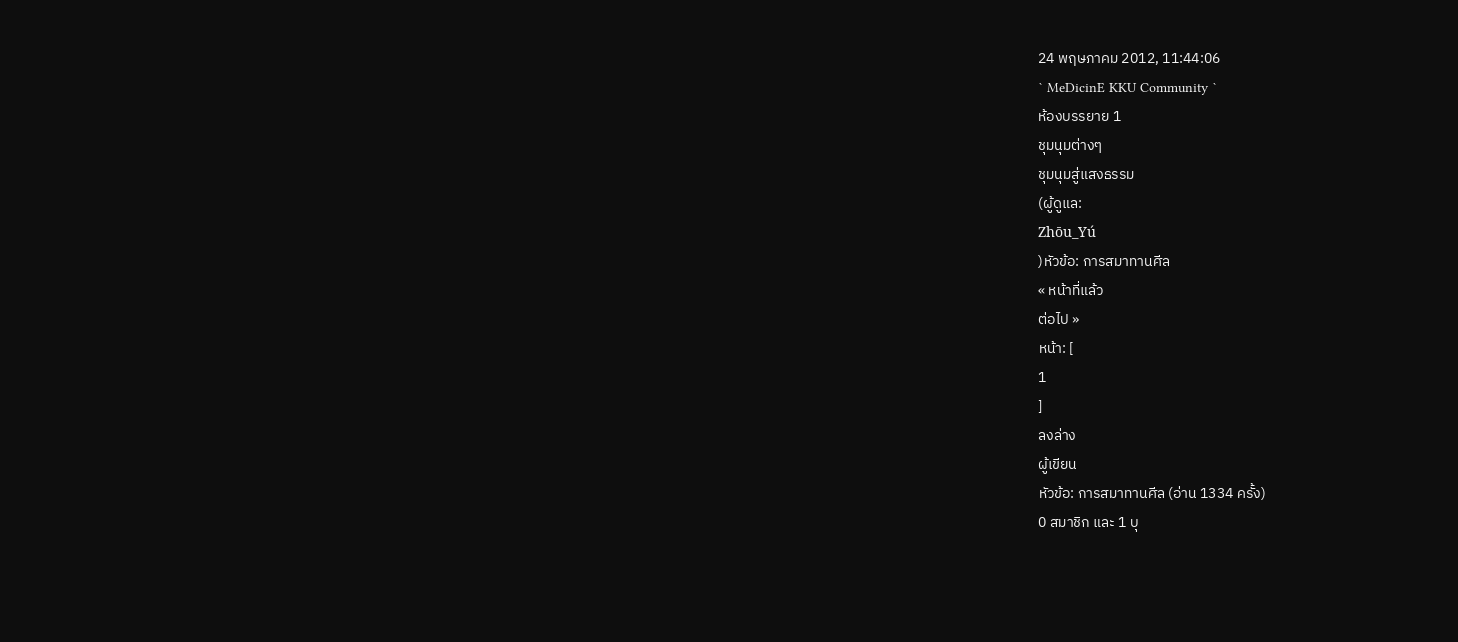24 พฤษภาคม 2012, 11:44:06
` MeDicinE KKU Community `
ห้องบรรยาย 1
ชุมนุมต่างๆ
ชุมนุมสู่แสงธรรม
(ผู้ดูแล:
Zhōu_Yú
)หัวข้อ: การสมาทานศีล
« หน้าที่แล้ว
ต่อไป »
หน้า: [
1
]
ลงล่าง
ผู้เขียน
หัวข้อ: การสมาทานศีล (อ่าน 1334 ครั้ง)
0 สมาชิก และ 1 บุ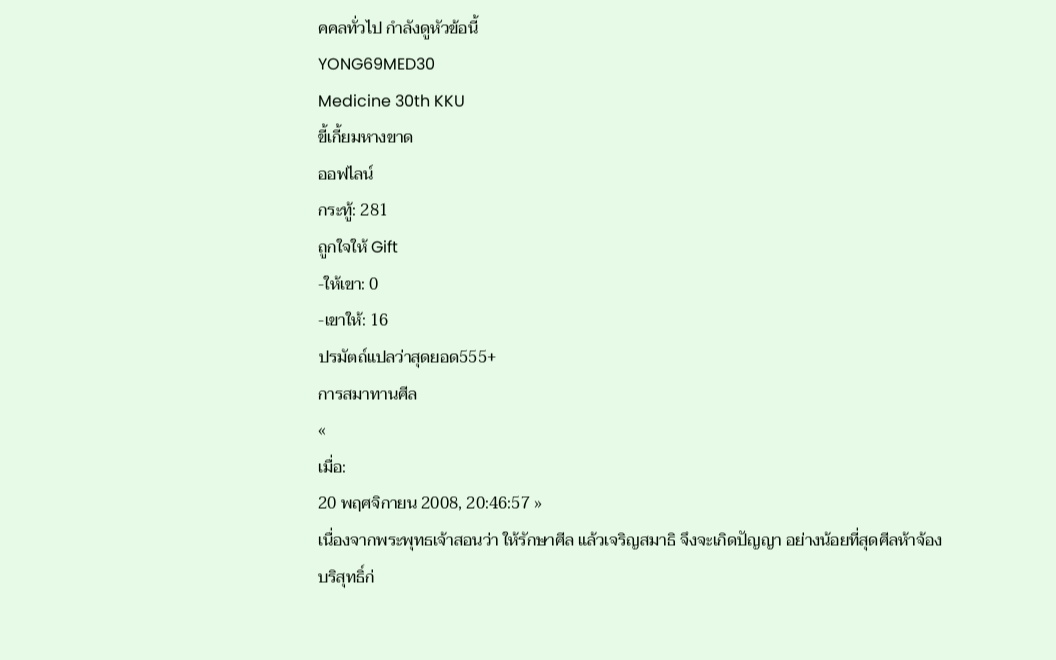คคลทั่วไป กำลังดูหัวข้อนี้
YONG69MED30
Medicine 30th KKU
ขี้เกี้ยมหางขาด
ออฟไลน์
กระทู้: 281
ถูกใจให้ Gift
-ให้เขา: 0
-เขาให้: 16
ปรมัตถ์แปลว่าสุดยอด555+
การสมาทานศีล
«
เมื่อ:
20 พฤศจิกายน 2008, 20:46:57 »
เนื่องจากพระพุทธเจ้าสอนว่า ให้รักษาศีล แล้วเจริญสมาธิ จึงจะเกิดปัญญา อย่างน้อยที่สุดศีลห้าจ้องบริสุทธิ์ก่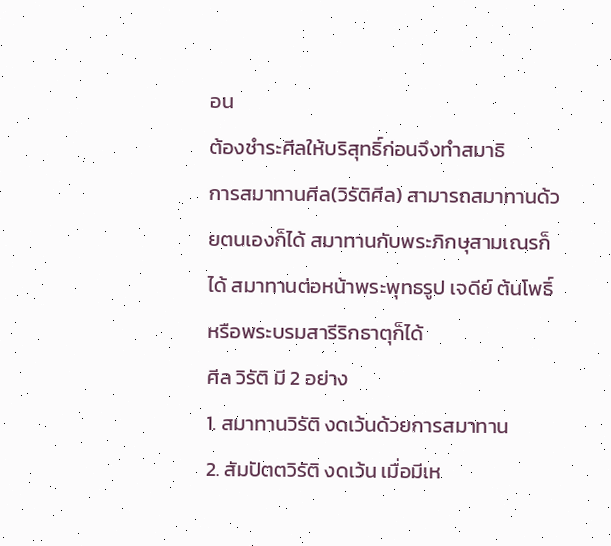อน
ต้องชำระศีลให้บริสุทธิ์ก่อนจึงทำสมาธิ
การสมาทานศีล(วิรัติศีล) สามารถสมาทานด้วยตนเองก็ได้ สมาทานกับพระภิกษุสามเณรก็ได้ สมาทานต่อหน้าพระพุทธรูป เจดีย์ ต้นโพธิ์ หรือพระบรมสารีริกธาตุก็ได้
ศีล วิรัติ มี 2 อย่าง
1. สมาทานวิรัติ งดเว้นด้วยการสมาทาน
2. สัมปัตตวิรัติ งดเว้น เมื่อมีเห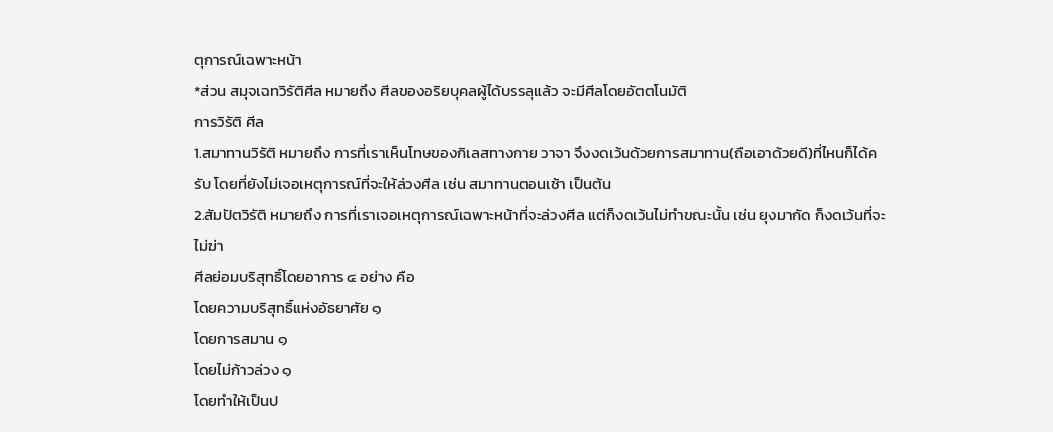ตุการณ์เฉพาะหน้า
*ส่วน สมุจเฉทวิรัติศีล หมายถึง ศีลของอริยบุคลผู้ได้บรรลุแล้ว จะมีศีลโดยอัตตโนมัติ
การวิรัติ ศีล
1.สมาทานวิรัติ หมายถึง การที่เราเห็นโทษของกิเลสทางกาย วาจา จึงงดเว้นด้วยการสมาทาน(ถือเอาด้วยดี)ที่ไหนก็ได้ครับ โดยที่ยังไม่เจอเหตุการณ์ที่จะให้ล่วงศีล เช่น สมาทานตอนเช้า เป็นต้น
2.สัมปัตวิรัติ หมายถึง การที่เราเจอเหตุการณ์เฉพาะหน้าที่จะล่วงศีล แต่ก็งดเว้นไม่ทำขณะนั้น เช่น ยุงมากัด ก็งดเว้นที่จะไม่ฆ่า
ศีลย่อมบริสุทธิ์โดยอาการ ๔ อย่าง คือ
โดยความบริสุทธิ์แห่งอัธยาศัย ๑
โดยการสมาน ๑
โดยไม่ก้าวล่วง ๑
โดยทำให้เป็นป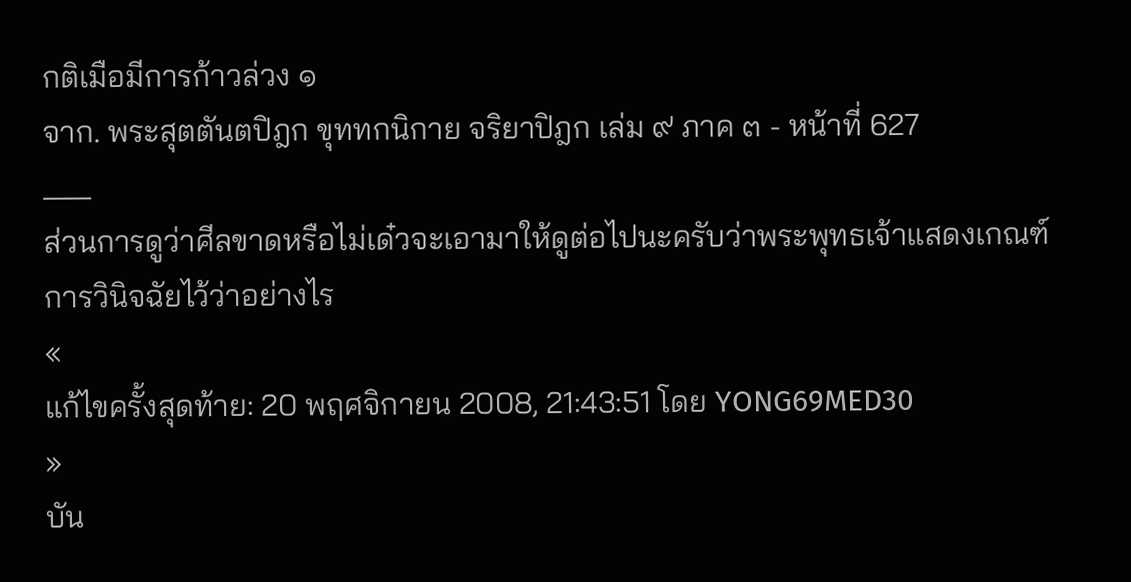กติเมือมีการก้าวล่วง ๑
จาก. พระสุตตันตปิฎก ขุททกนิกาย จริยาปิฎก เล่ม ๙ ภาค ๓ - หน้าที่ 627
___
ส่วนการดูว่าศีลขาดหรือไม่เด๋วจะเอามาให้ดูต่อไปนะครับว่าพระพุทธเจ้าแสดงเกณฑ์การวินิจฉัยไว้ว่าอย่างไร
«
แก้ไขครั้งสุดท้าย: 20 พฤศจิกายน 2008, 21:43:51 โดย YONG69MED30
»
บัน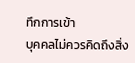ทึกการเข้า
บุคคลไม่ควรคิดถึงสิ่ง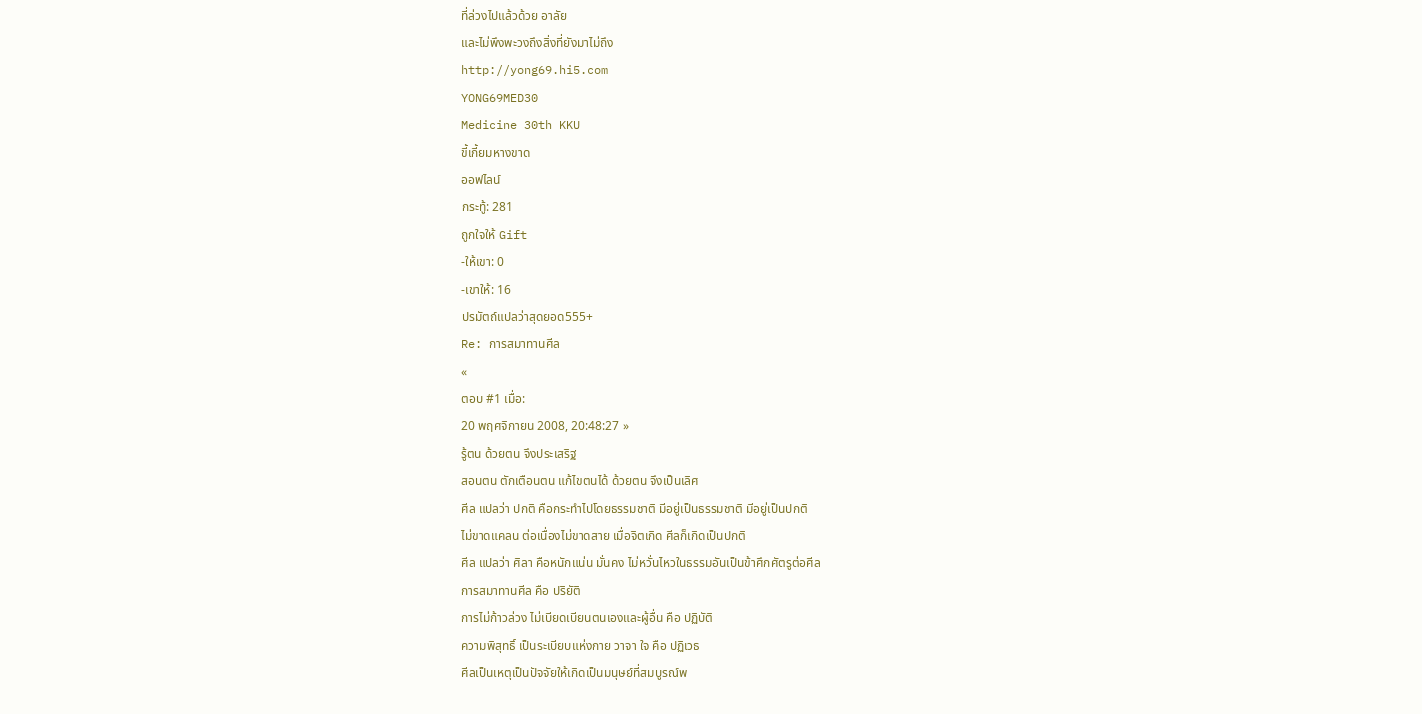ที่ล่วงไปแล้วด้วย อาลัย
และไม่พึงพะวงถึงสิ่งที่ยังมาไม่ถึง
http://yong69.hi5.com
YONG69MED30
Medicine 30th KKU
ขี้เกี้ยมหางขาด
ออฟไลน์
กระทู้: 281
ถูกใจให้ Gift
-ให้เขา: 0
-เขาให้: 16
ปรมัตถ์แปลว่าสุดยอด555+
Re: การสมาทานศีล
«
ตอบ #1 เมื่อ:
20 พฤศจิกายน 2008, 20:48:27 »
รู้ตน ด้วยตน จึงประเสริฐ
สอนตน ตักเตือนตน แก้ไขตนได้ ด้วยตน จึงเป็นเลิศ
ศีล แปลว่า ปกติ คือกระทำไปโดยธรรมชาติ มีอยู่เป็นธรรมชาติ มีอยู่เป็นปกติ
ไม่ขาดแคลน ต่อเนื่องไม่ขาดสาย เมื่อจิตเกิด ศีลก็เกิดเป็นปกติ
ศีล แปลว่า ศิลา คือหนักแน่น มั่นคง ไม่หวั่นไหวในธรรมอันเป็นข้าศึกศัตรูต่อศีล
การสมาทานศีล คือ ปริยัติ
การไม่ก้าวล่วง ไม่เบียดเบียนตนเองและผู้อื่น คือ ปฏิบัติ
ความพิสุทธิ์ เป็นระเบียบแห่งกาย วาจา ใจ คือ ปฏิเวธ
ศีลเป็นเหตุเป็นปัจจัยให้เกิดเป็นมนุษย์ที่สมบูรณ์พ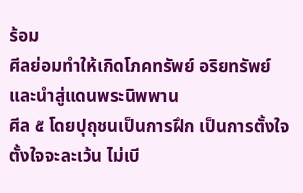ร้อม
ศีลย่อมทำให้เกิดโภคทรัพย์ อริยทรัพย์ และนำสู่แดนพระนิพพาน
ศีล ๕ โดยปุถุชนเป็นการฝึก เป็นการตั้งใจตั้งใจจะละเว้น ไม่เบี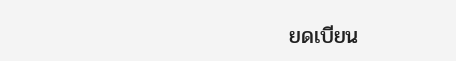ยดเบียน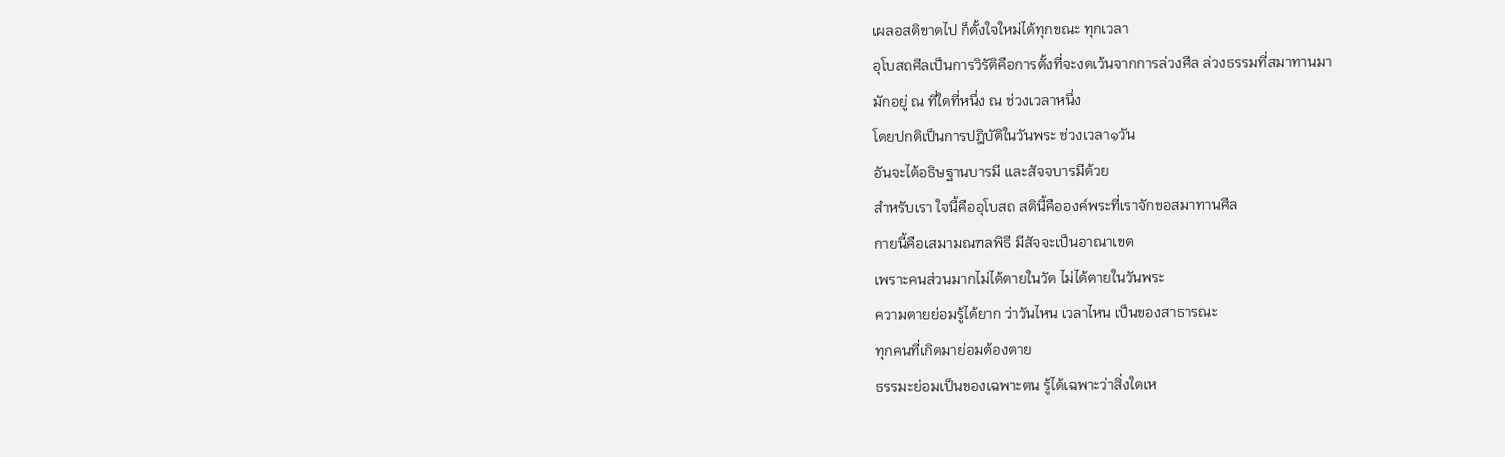เผลอสติขาดไป ก็ตั้งใจใหม่ได้ทุกขณะ ทุกเวลา
อุโบสถศีลเป็นการวิรัติคือการตั้งที่จะงดเว้นจากการล่วงศีล ล่วงธรรมที่สมาทานมา
มักอยู่ ณ ที่ใดที่หนึ่ง ณ ช่วงเวลาหนึ่ง
โดยปกติเป็นการปฎิบัติในวันพระ ช่วงเวลา๑วัน
อันจะได้อธิษฐานบารมี และสัจจบารมีด้วย
สำหรับเรา ใจนี้คืออุโบสถ สตินี้คือองค์พระที่เราจักขอสมาทานศีล
กายนี้คือเสมามณฑลพิธี มีสัจจะเป็นอาณาเขต
เพราะคนส่วนมากไม่ได้ตายในวัด ไม่ได้ตายในวันพระ
ความตายย่อมรู้ได้ยาก ว่าวันไหน เวลาไหน เป็นของสาธารณะ
ทุกคนที่เกิดมาย่อมต้องตาย
ธรรมะย่อมเป็นของเฉพาะตน รู้ได้เฉพาะว่าสิ่งใดเห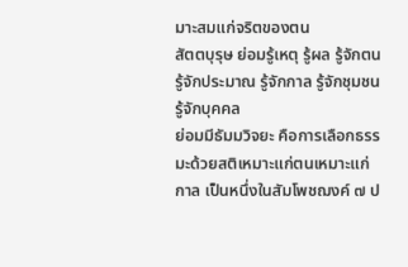มาะสมแก่จริตของตน
สัตตบุรุษ ย่อมรู้เหตุ รู้ผล รู้จักตน รู้จักประมาณ รู้จักกาล รู้จักชุมชน รู้จักบุคคล
ย่อมมีธัมมวิจยะ คือการเลือกธรรมะด้วยสติเหมาะแก่ตนเหมาะแก่กาล เป็นหนึ่งในสัมโพชฌงค์ ๗ ป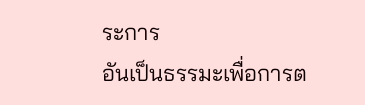ระการ
อันเป็นธรรมะเพื่อการต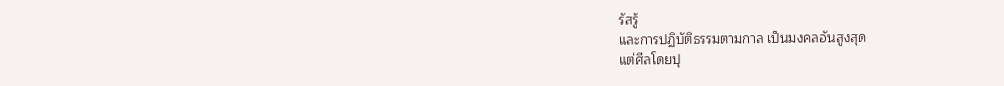รัสรู้
และการปฏิบัติธรรมตามกาล เป็นมงคลอันสูงสุด
แต่ศีลโดยปุ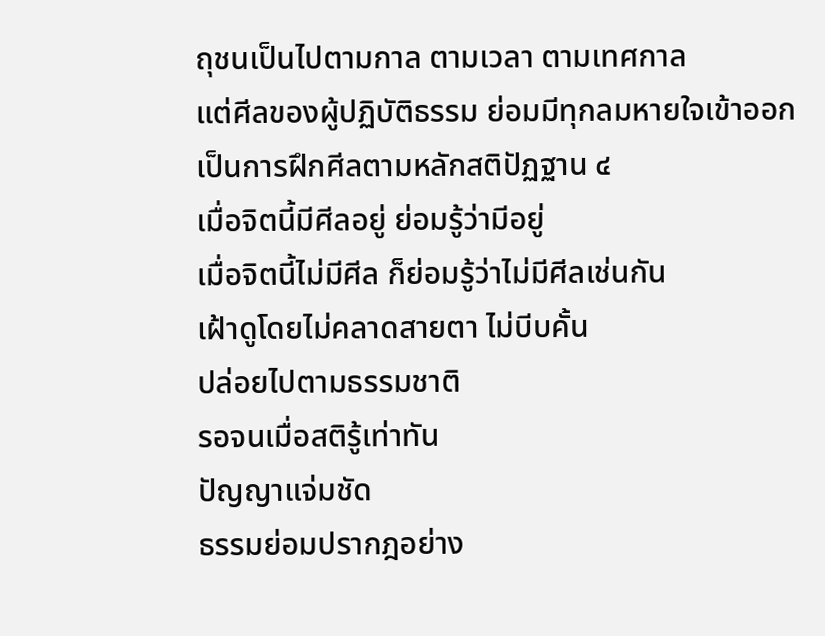ถุชนเป็นไปตามกาล ตามเวลา ตามเทศกาล
แต่ศีลของผู้ปฏิบัติธรรม ย่อมมีทุกลมหายใจเข้าออก
เป็นการฝึกศีลตามหลักสติปัฏฐาน ๔
เมื่อจิตนี้มีศีลอยู่ ย่อมรู้ว่ามีอยู่
เมื่อจิตนี้ไม่มีศีล ก็ย่อมรู้ว่าไม่มีศีลเช่นกัน
เฝ้าดูโดยไม่คลาดสายตา ไม่บีบคั้น
ปล่อยไปตามธรรมชาติ
รอจนเมื่อสติรู้เท่าทัน
ปัญญาแจ่มชัด
ธรรมย่อมปรากฎอย่าง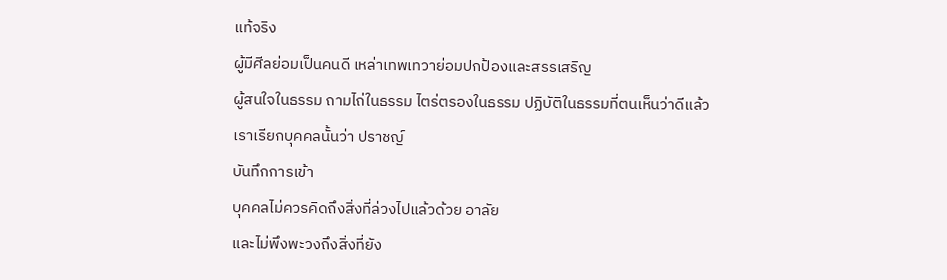แท้จริง
ผู้มีศีลย่อมเป็นคนดี เหล่าเทพเทวาย่อมปกป้องและสรรเสริญ
ผู้สนใจในธรรม ถามไถ่ในธรรม ไตร่ตรองในธรรม ปฏิบัติในธรรมที่ตนเห็นว่าดีแล้ว
เราเรียกบุคคลนั้นว่า ปราชญ์
บันทึกการเข้า
บุคคลไม่ควรคิดถึงสิ่งที่ล่วงไปแล้วด้วย อาลัย
และไม่พึงพะวงถึงสิ่งที่ยัง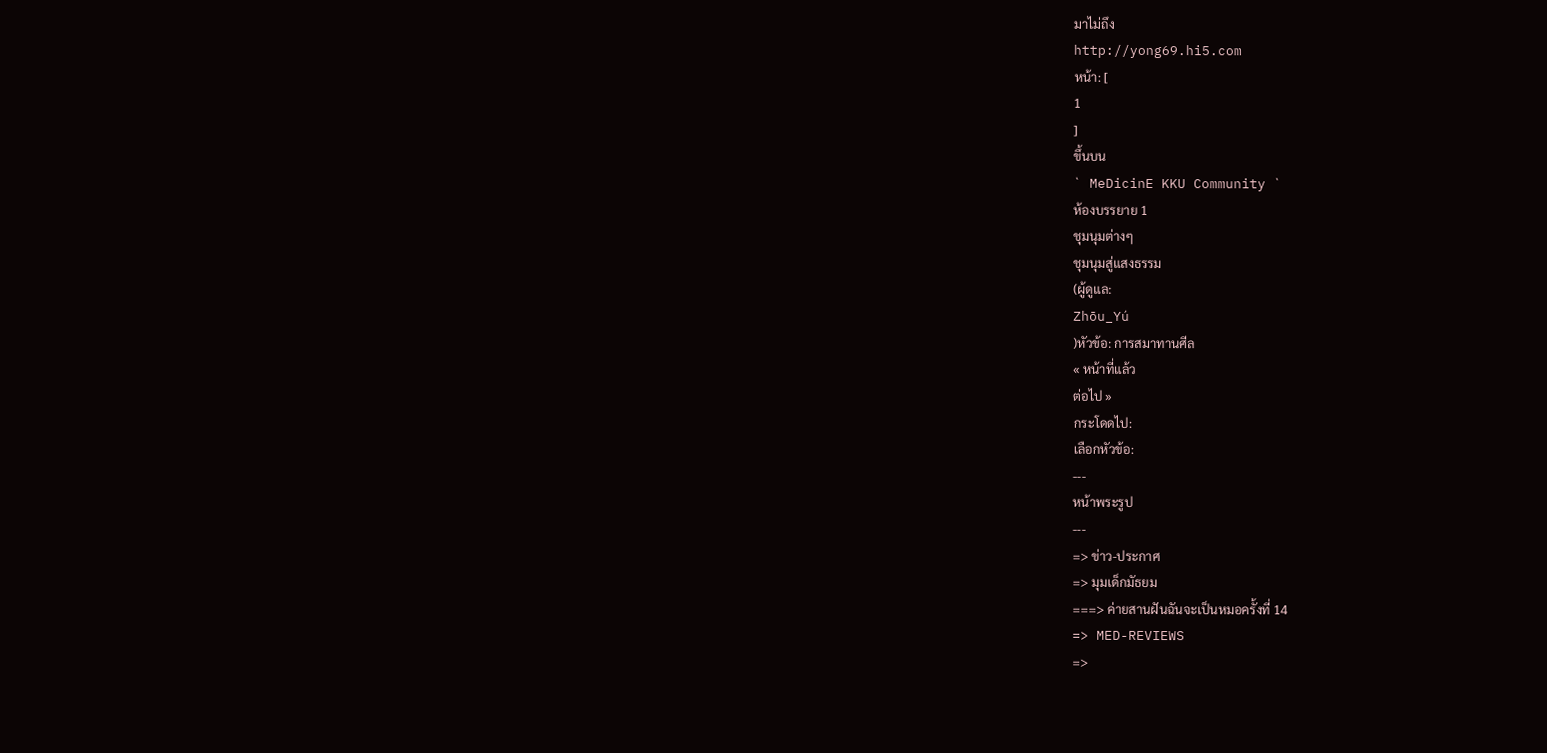มาไม่ถึง
http://yong69.hi5.com
หน้า: [
1
]
ขึ้นบน
` MeDicinE KKU Community `
ห้องบรรยาย 1
ชุมนุมต่างๆ
ชุมนุมสู่แสงธรรม
(ผู้ดูแล:
Zhōu_Yú
)หัวข้อ: การสมาทานศีล
« หน้าที่แล้ว
ต่อไป »
กระโดดไป:
เลือกหัวข้อ:
---
หน้าพระรูป
---
=> ข่าว-ประกาศ
=> มุมเด็กมัธยม
===> ค่ายสานฝันฉันจะเป็นหมอครั้งที่ 14
=> MED-REVIEWS
=>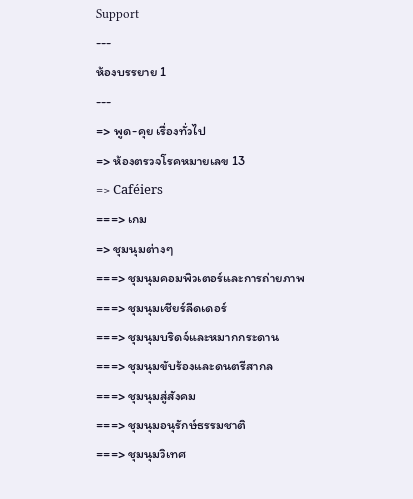Support
---
ห้องบรรยาย 1
---
=> พูด-คุย เรื่องทั่วไป
=> ห้องตรวจโรคหมายเลข 13
=> Caféiers
===> เกม
=> ชุมนุมต่างๆ
===> ชุมนุมคอมพิวเตอร์และการถ่ายภาพ
===> ชุมนุมเชียร์ลีดเดอร์
===> ชุมนุมบริดจ์และหมากกระดาน
===> ชุมนุมขับร้องและดนตรีสากล
===> ชุมนุมสู่สังคม
===> ชุมนุมอนุรักษ์ธรรมชาติ
===> ชุมนุมวิเทศ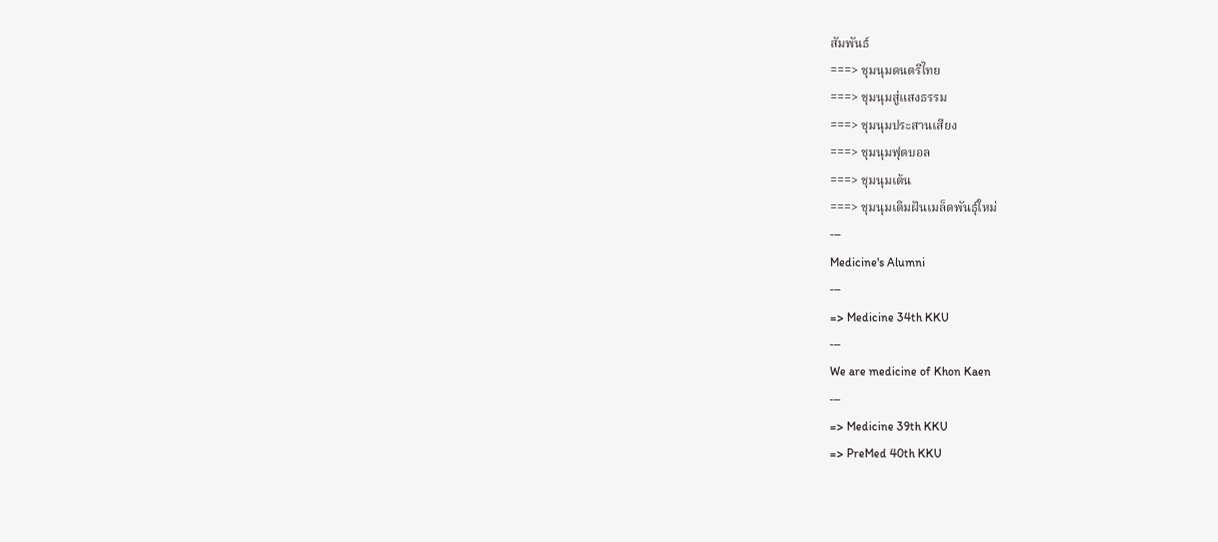สัมพันธ์
===> ชุมนุมดนตรีไทย
===> ชุมนุมสู่แสงธรรม
===> ชุมนุมประสานเสียง
===> ชุมนุมฟุตบอล
===> ชุมนุมเต้น
===> ชุมนุมเติมฝันเมล็ดพันธุ์ใหม่
---
Medicine's Alumni
---
=> Medicine 34th KKU
---
We are medicine of Khon Kaen
---
=> Medicine 39th KKU
=> PreMed 40th KKU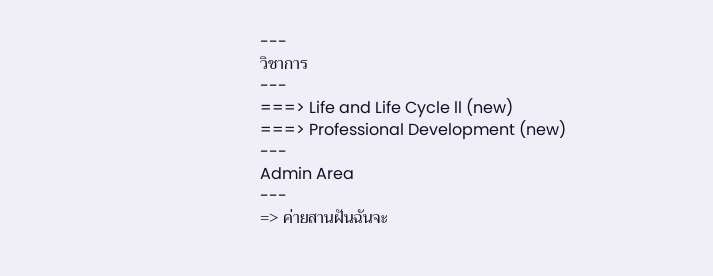---
วิชาการ
---
===> Life and Life Cycle ll (new)
===> Professional Development (new)
---
Admin Area
---
=> ค่ายสานฝันฉันจะ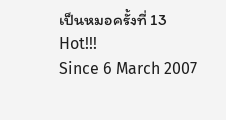เป็นหมอครั้งที่ 13
Hot!!!
Since 6 March 2007